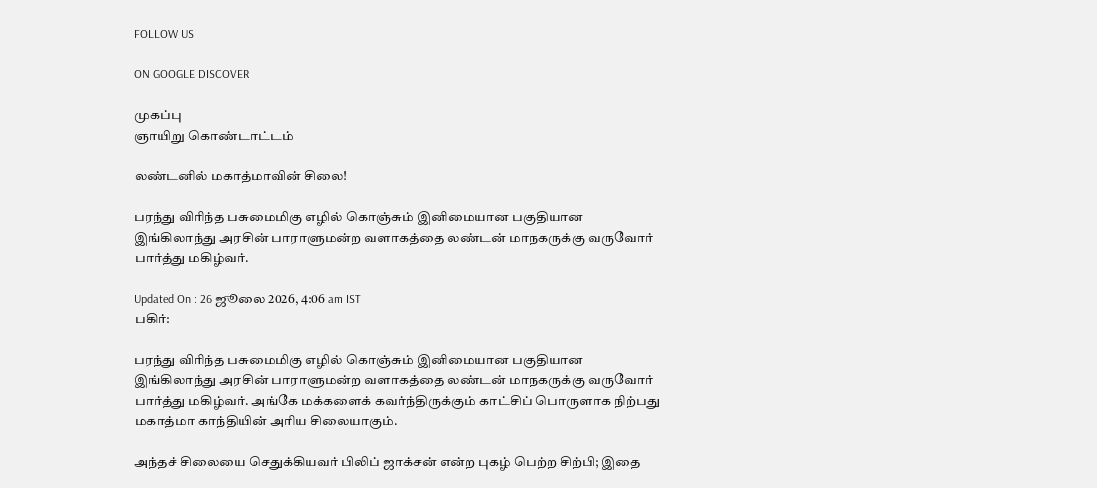FOLLOW US

ON GOOGLE DISCOVER

முகப்பு
ஞாயிறு கொண்டாட்டம்

லண்டனில் மகாத்மாவின் சிலை!

பரந்து விரிந்த பசுமைமிகு எழில் கொஞ்சும் இனிமையான பகுதியான இங்கிலாந்து அரசின் பாராளுமன்ற வளாகத்தை லண்டன் மாநகருக்கு வருவோர் பார்த்து மகிழ்வர்.

Updated On : 26 ஜூலை 2026, 4:06 am IST
பகிர்:

பரந்து விரிந்த பசுமைமிகு எழில் கொஞ்சும் இனிமையான பகுதியான இங்கிலாந்து அரசின் பாராளுமன்ற வளாகத்தை லண்டன் மாநகருக்கு வருவோர் பார்த்து மகிழ்வர். அங்கே மக்களைக் கவர்ந்திருக்கும் காட்சிப் பொருளாக நிற்பது மகாத்மா காந்தியின் அரிய சிலையாகும்.

அந்தச் சிலையை செதுக்கியவர் பிலிப் ஜாக்சன் என்ற புகழ் பெற்ற சிற்பி; இதை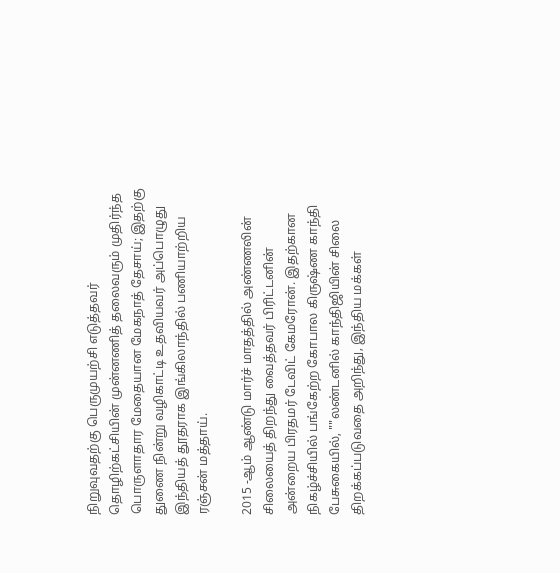நிறுவுவதற்கு பெருமுயற்சி எடுத்தவர் தொழிற்கட்சியின் முன்னணித் தலைவரும் முதிர்ந்த பொருளாதார மேதையான மேகநாத் தேசாய்; இதற்கு துணை நின்று வழிகாட்டி உதவியவர் அப்பொழுது இந்தியத் தூதராக இங்கிலாந்தில் பணியாற்றிய ரஞ்சன் மத்தாய்.

2015 -ஆம் ஆண்டு மார்ச் மாதத்தில் அண்ணலின் சிலையைத் திறந்து வைத்தவர் பிரிட்டனின் அன்றைய பிரதமர் டேவிட் கேமரோன். இதற்கான நிகழ்ச்சியில் பங்கேற்ற கோபால கிருஷ்ண காந்தி பேசுகையில், ""லண்டனில் காந்திஜியின் சிலை திறக்கப்படுவதை அறிந்து, இந்திய மக்கள்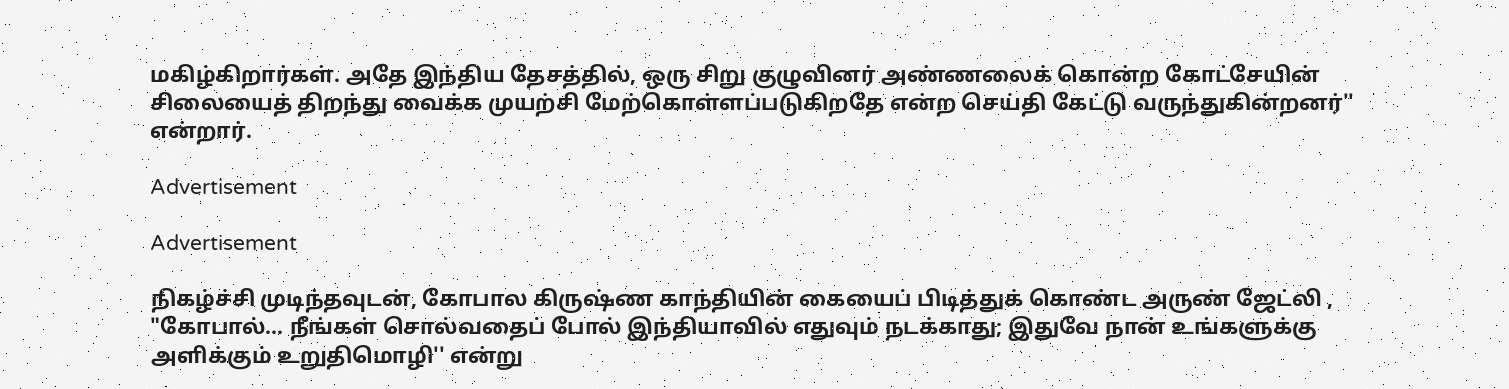மகிழ்கிறார்கள். அதே இந்திய தேசத்தில், ஒரு சிறு குழுவினர் அண்ணலைக் கொன்ற கோட்சேயின் சிலையைத் திறந்து வைக்க முயற்சி மேற்கொள்ளப்படுகிறதே என்ற செய்தி கேட்டு வருந்துகின்றனர்'' என்றார்.

Advertisement

Advertisement

நிகழ்ச்சி முடிந்தவுடன், கோபால கிருஷ்ண காந்தியின் கையைப் பிடித்துக் கொண்ட அருண் ஜேட்லி , "கோபால்... நீங்கள் சொல்வதைப் போல் இந்தியாவில் எதுவும் நடக்காது; இதுவே நான் உங்களுக்கு அளிக்கும் உறுதிமொழி'' என்று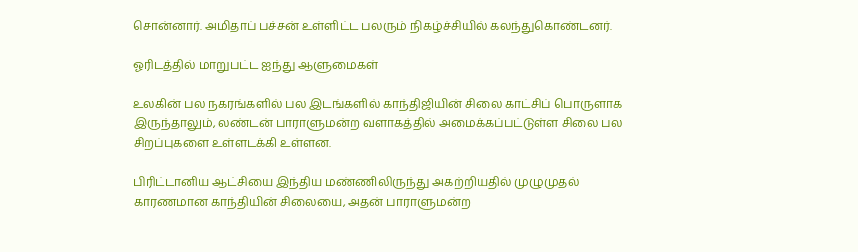சொன்னார். அமிதாப் பச்சன் உள்ளிட்ட பலரும் நிகழ்ச்சியில் கலந்துகொண்டனர்.

ஓரிடத்தில் மாறுபட்ட ஐந்து ஆளுமைகள்

உலகின் பல நகரங்களில் பல இடங்களில் காந்திஜியின் சிலை காட்சிப் பொருளாக இருந்தாலும், லண்டன் பாராளுமன்ற வளாகத்தில் அமைக்கப்பட்டுள்ள சிலை பல சிறப்புகளை உள்ளடக்கி உள்ளன.

பிரிட்டானிய ஆட்சியை இந்திய மண்ணிலிருந்து அகற்றியதில் முழுமுதல் காரணமான காந்தியின் சிலையை, அதன் பாராளுமன்ற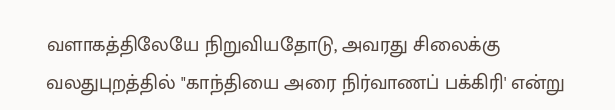வளாகத்திலேயே நிறுவியதோடு, அவரது சிலைக்கு வலதுபுறத்தில் "காந்தியை அரை நிர்வாணப் பக்கிரி' என்று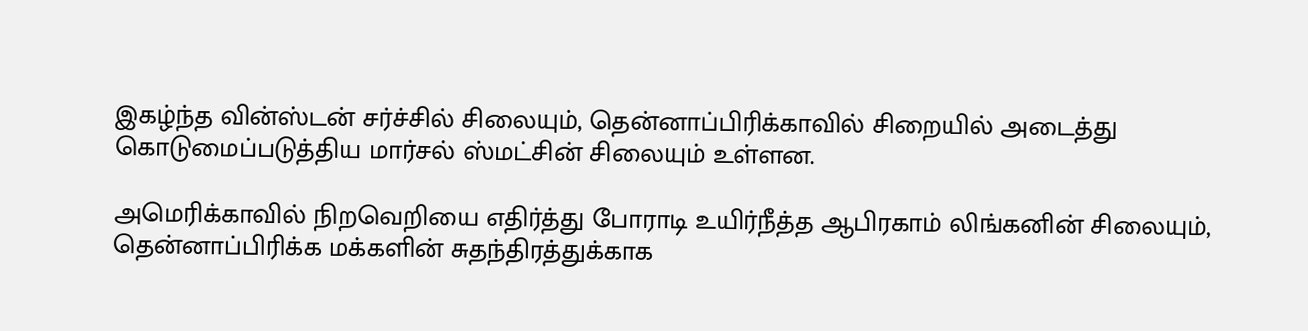இகழ்ந்த வின்ஸ்டன் சர்ச்சில் சிலையும், தென்னாப்பிரிக்காவில் சிறையில் அடைத்து கொடுமைப்படுத்திய மார்சல் ஸ்மட்சின் சிலையும் உள்ளன.

அமெரிக்காவில் நிறவெறியை எதிர்த்து போராடி உயிர்நீத்த ஆபிரகாம் லிங்கனின் சிலையும், தென்னாப்பிரிக்க மக்களின் சுதந்திரத்துக்காக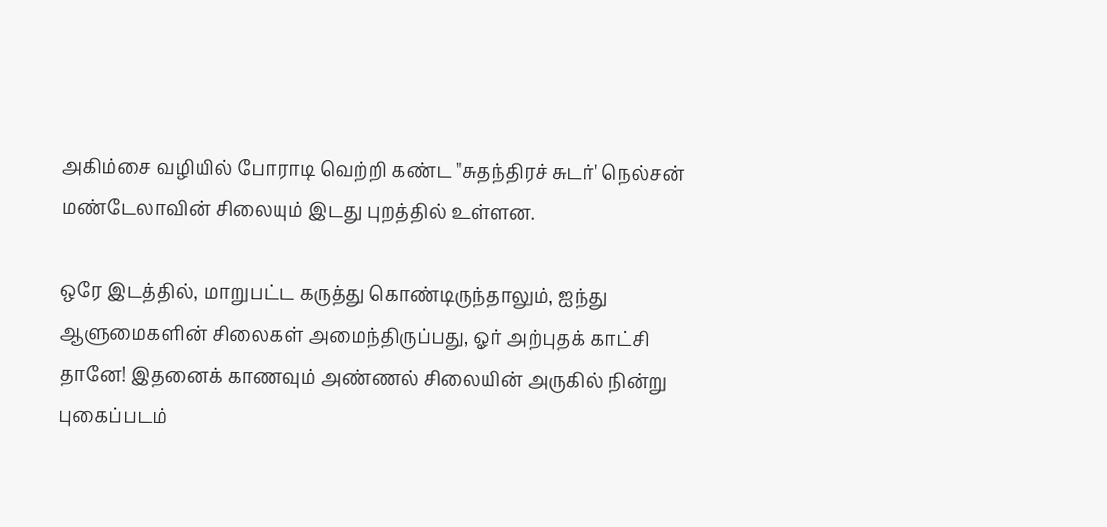அகிம்சை வழியில் போராடி வெற்றி கண்ட "சுதந்திரச் சுடர்' நெல்சன் மண்டேலாவின் சிலையும் இடது புறத்தில் உள்ளன.

ஒரே இடத்தில், மாறுபட்ட கருத்து கொண்டிருந்தாலும், ஐந்து ஆளுமைகளின் சிலைகள் அமைந்திருப்பது, ஓர் அற்புதக் காட்சி தானே! இதனைக் காணவும் அண்ணல் சிலையின் அருகில் நின்று புகைப்படம்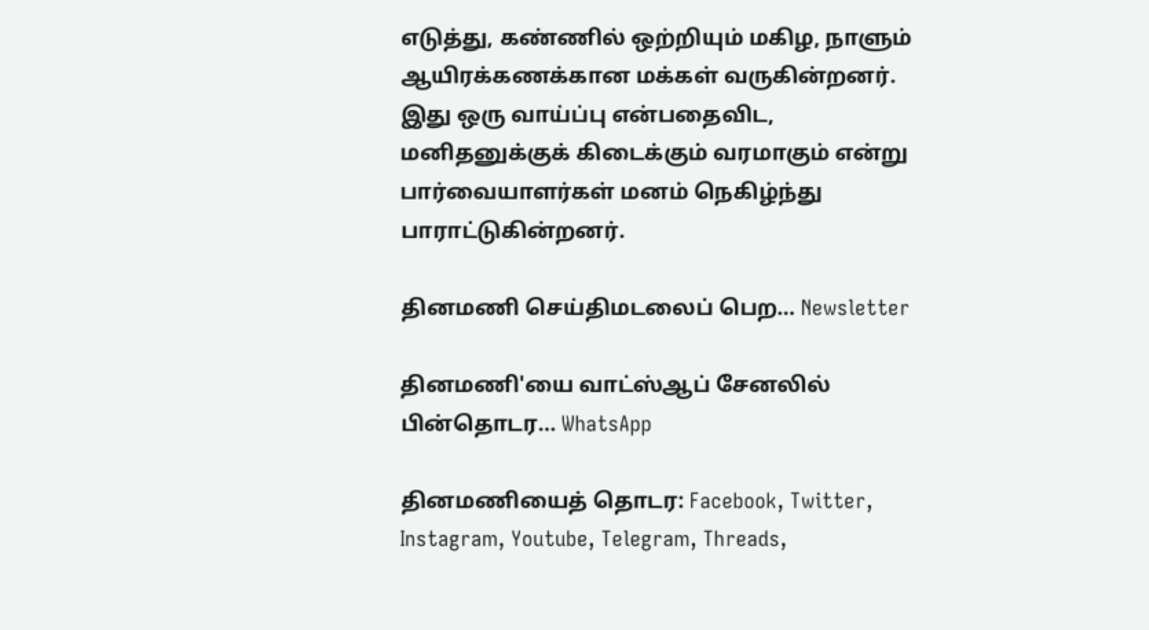எடுத்து, கண்ணில் ஒற்றியும் மகிழ, நாளும் ஆயிரக்கணக்கான மக்கள் வருகின்றனர். இது ஒரு வாய்ப்பு என்பதைவிட, மனிதனுக்குக் கிடைக்கும் வரமாகும் என்று பார்வையாளர்கள் மனம் நெகிழ்ந்து பாராட்டுகின்றனர்.

தினமணி செய்திமடலைப் பெற... Newsletter

தினமணி'யை வாட்ஸ்ஆப் சேனலில் பின்தொடர... WhatsApp

தினமணியைத் தொடர: Facebook, Twitter, Instagram, Youtube, Telegram, Threads,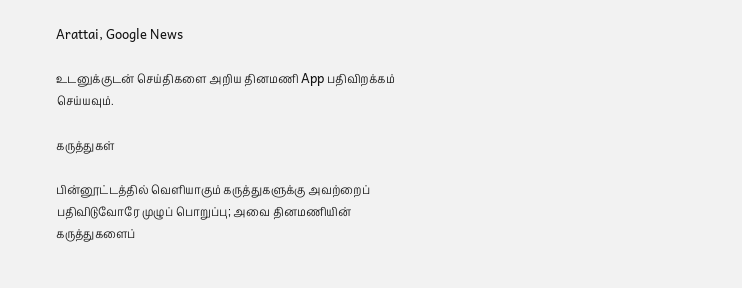Arattai, Google News

உடனுக்குடன் செய்திகளை அறிய தினமணி App பதிவிறக்கம் செய்யவும்.

கருத்துகள்

பின்னூட்டத்தில் வெளியாகும் கருத்துகளுக்கு அவற்றைப் பதிவிடுவோரே முழுப் பொறுப்பு; அவை தினமணியின் கருத்துகளைப்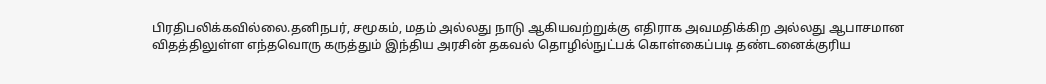பிரதிபலிக்கவில்லை.தனிநபர், சமூகம், மதம் அல்லது நாடு ஆகியவற்றுக்கு எதிராக அவமதிக்கிற அல்லது ஆபாசமான விதத்திலுள்ள எந்தவொரு கருத்தும் இந்திய அரசின் தகவல் தொழில்நுட்பக் கொள்கைப்படி தண்டனைக்குரிய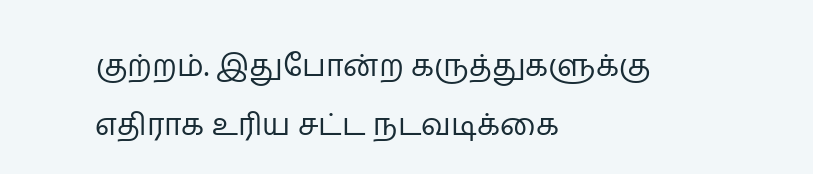குற்றம். இதுபோன்ற கருத்துகளுக்கு எதிராக உரிய சட்ட நடவடிக்கை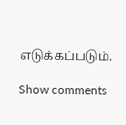எடுக்கப்படும்.

Show comments